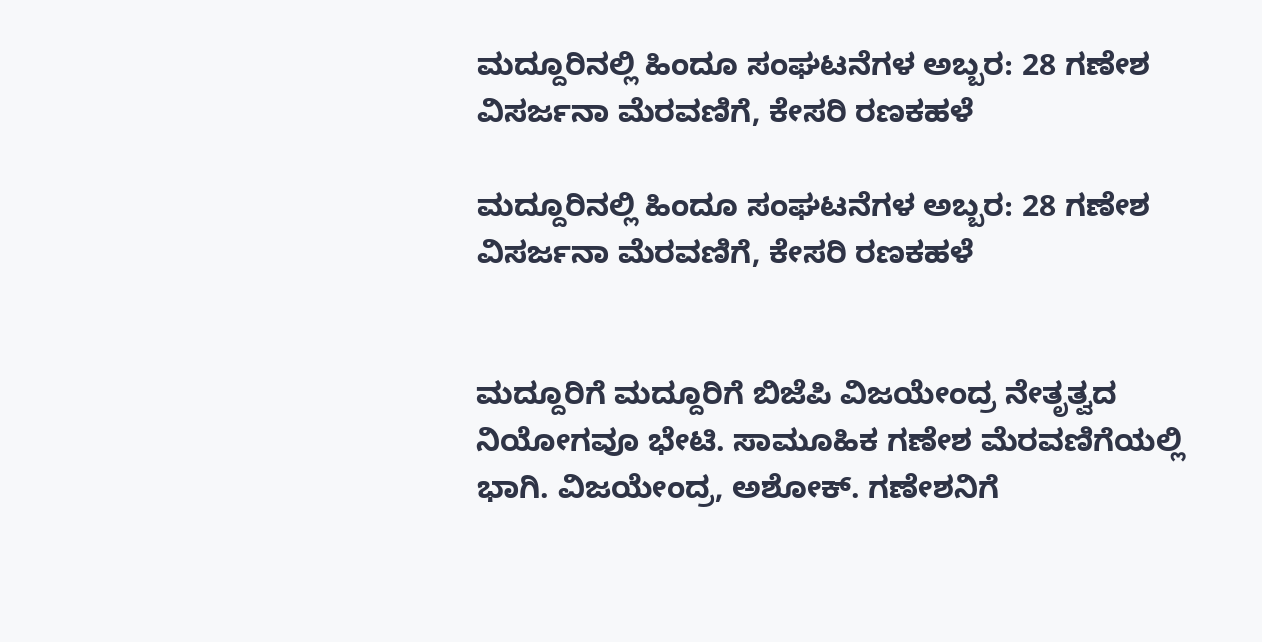ಮದ್ದೂರಿನಲ್ಲಿ ಹಿಂದೂ ಸಂಘಟನೆಗಳ ಅಬ್ಬರ: 28 ಗಣೇಶ ವಿಸರ್ಜನಾ ಮೆರವಣಿಗೆ, ಕೇಸರಿ ರಣಕಹಳೆ

ಮದ್ದೂರಿನಲ್ಲಿ ಹಿಂದೂ ಸಂಘಟನೆಗಳ ಅಬ್ಬರ: 28 ಗಣೇಶ ವಿಸರ್ಜನಾ ಮೆರವಣಿಗೆ, ಕೇಸರಿ ರಣಕಹಳೆ


ಮದ್ದೂರಿಗೆ ಮದ್ದೂರಿಗೆ ಬಿಜೆಪಿ ವಿಜಯೇಂದ್ರ ನೇತೃತ್ವದ ನಿಯೋಗವೂ ಭೇಟಿ. ಸಾಮೂಹಿಕ ಗಣೇಶ ಮೆರವಣಿಗೆಯಲ್ಲಿ ಭಾಗಿ. ವಿಜಯೇಂದ್ರ, ಅಶೋಕ್. ಗಣೇಶನಿಗೆ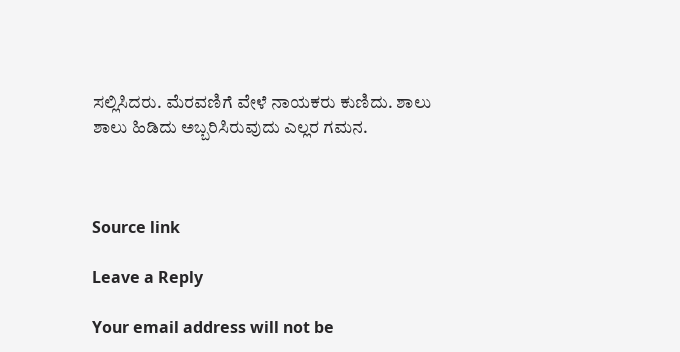ಸಲ್ಲಿಸಿದರು. ಮೆರವಣಿಗೆ ವೇಳೆ ನಾಯಕರು ಕುಣಿದು. ಶಾಲು ಶಾಲು ಹಿಡಿದು ಅಬ್ಬರಿಸಿರುವುದು ಎಲ್ಲರ ಗಮನ.



Source link

Leave a Reply

Your email address will not be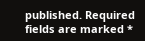published. Required fields are marked *